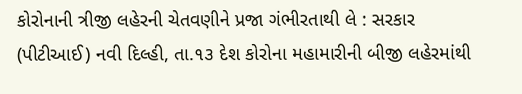કોરોનાની ત્રીજી લહેરની ચેતવણીને પ્રજા ગંભીરતાથી લે : સરકાર
(પીટીઆઈ) નવી દિલ્હી, તા.૧૩ દેશ કોરોના મહામારીની બીજી લહેરમાંથી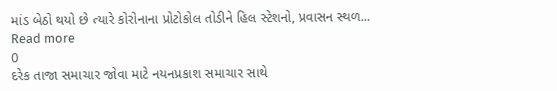માંડ બેઠો થયો છે ત્યારે કોરોનાના પ્રોટોકોલ તોડીને હિલ સ્ટેશનો, પ્રવાસન સ્થળ...
Read more
0
દરેક તાજા સમાચાર જોવા માટે નયનપ્રકાશ સમાચાર સાથે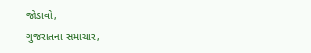જોડાવો,
ગુજરાતના સમાચાર,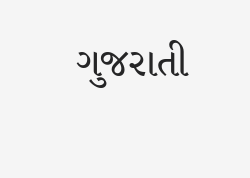ગુજરાતી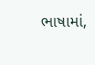ભાષામાં,